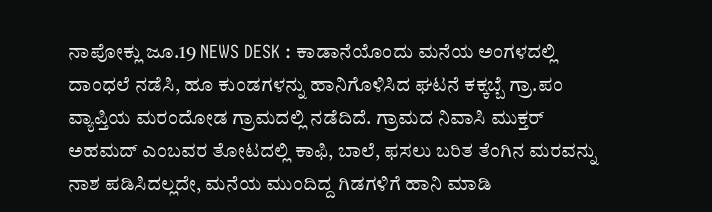ನಾಪೋಕ್ಲು ಜೂ.19 NEWS DESK : ಕಾಡಾನೆಯೊಂದು ಮನೆಯ ಅಂಗಳದಲ್ಲಿ ದಾಂಧಲೆ ನಡೆಸಿ, ಹೂ ಕುಂಡಗಳನ್ನು ಹಾನಿಗೊಳಿಸಿದ ಘಟನೆ ಕಕ್ಕಬ್ಬೆ ಗ್ರಾ.ಪಂ ವ್ಯಾಪ್ತಿಯ ಮರಂದೋಡ ಗ್ರಾಮದಲ್ಲಿ ನಡೆದಿದೆ. ಗ್ರಾಮದ ನಿವಾಸಿ ಮುಕ್ತರ್ ಅಹಮದ್ ಎಂಬವರ ತೋಟದಲ್ಲಿ ಕಾಫಿ, ಬಾಲೆ, ಫಸಲು ಬರಿತ ತೆಂಗಿನ ಮರವನ್ನು ನಾಶ ಪಡಿಸಿದಲ್ಲದೇ, ಮನೆಯ ಮುಂದಿದ್ದ ಗಿಡಗಳಿಗೆ ಹಾನಿ ಮಾಡಿ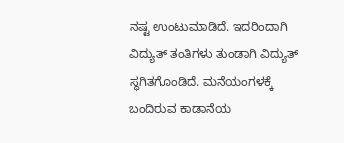ನಷ್ಟ ಉಂಟುಮಾಡಿದೆ. ಇದರಿಂದಾಗಿ ವಿದ್ಯುತ್ ತಂತಿಗಳು ತುಂಡಾಗಿ ವಿದ್ಯುತ್ ಸ್ಥಗಿತಗೊಂಡಿದೆ. ಮನೆಯಂಗಳಕ್ಕೆ ಬಂದಿರುವ ಕಾಡಾನೆಯ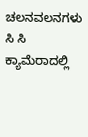ಚಲನವಲನಗಳು ಸಿ ಸಿ ಕ್ಯಾಮೆರಾದಲ್ಲಿ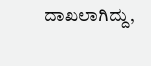ದಾಖಲಾಗಿದ್ದು,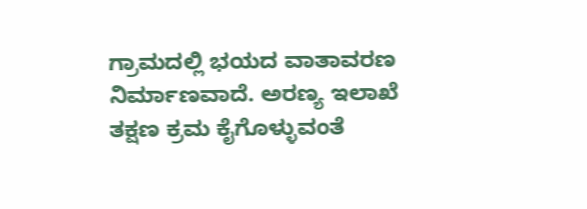ಗ್ರಾಮದಲ್ಲಿ ಭಯದ ವಾತಾವರಣ ನಿರ್ಮಾಣವಾದೆ. ಅರಣ್ಯ ಇಲಾಖೆ ತಕ್ಷಣ ಕ್ರಮ ಕೈಗೊಳ್ಳುವಂತೆ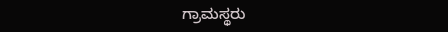ಗ್ರಾಮಸ್ಥರು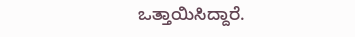ಒತ್ತಾಯಿಸಿದ್ದಾರೆ.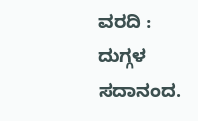ವರದಿ : ದುಗ್ಗಳ ಸದಾನಂದ.